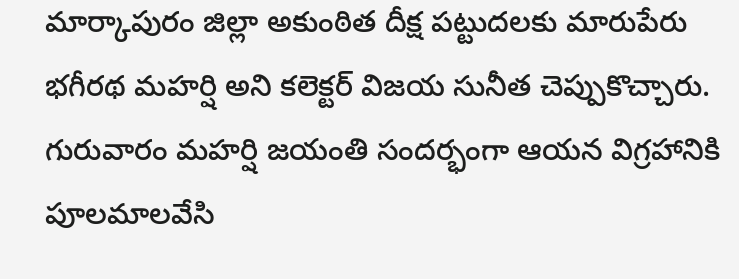మార్కాపురం జిల్లా అకుంఠిత దీక్ష పట్టుదలకు మారుపేరు భగీరథ మహర్షి అని కలెక్టర్ విజయ సునీత చెప్పుకొచ్చారు. గురువారం మహర్షి జయంతి సందర్భంగా ఆయన విగ్రహానికి పూలమాలవేసి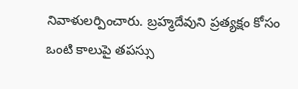నివాళులర్పించారు. బ్రహ్మదేవుని ప్రత్యక్షం కోసం ఒంటి కాలుపై తపస్సు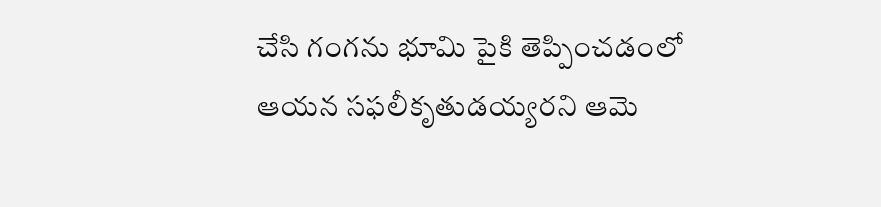చేసి గంగను భూమి పైకి తెప్పించడంలో ఆయన సఫలీకృతుడయ్యరని ఆమె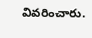వివరించారు.